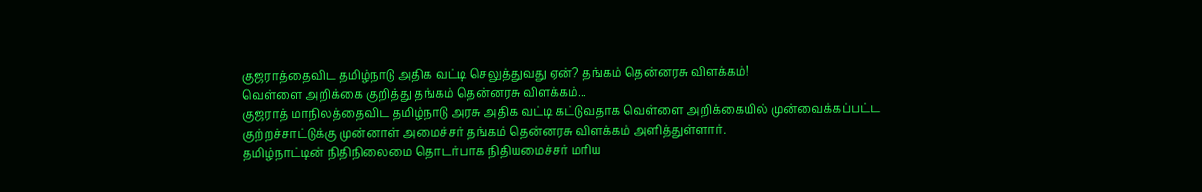குஜராத்தைவிட தமிழ்நாடு அதிக வட்டி செலுத்துவது ஏன்? தங்கம் தென்னரசு விளக்கம்!
வெள்ளை அறிக்கை குறித்து தங்கம் தென்னரசு விளக்கம்...
குஜராத் மாநிலத்தைவிட தமிழ்நாடு அரசு அதிக வட்டி கட்டுவதாக வெள்ளை அறிக்கையில் முன்வைக்கப்பட்ட குற்றச்சாட்டுக்கு முன்னாள் அமைச்சர் தங்கம் தென்னரசு விளக்கம் அளித்துள்ளார்.
தமிழ்நாட்டின் நிதிநிலைமை தொடர்பாக நிதியமைச்சர் மரிய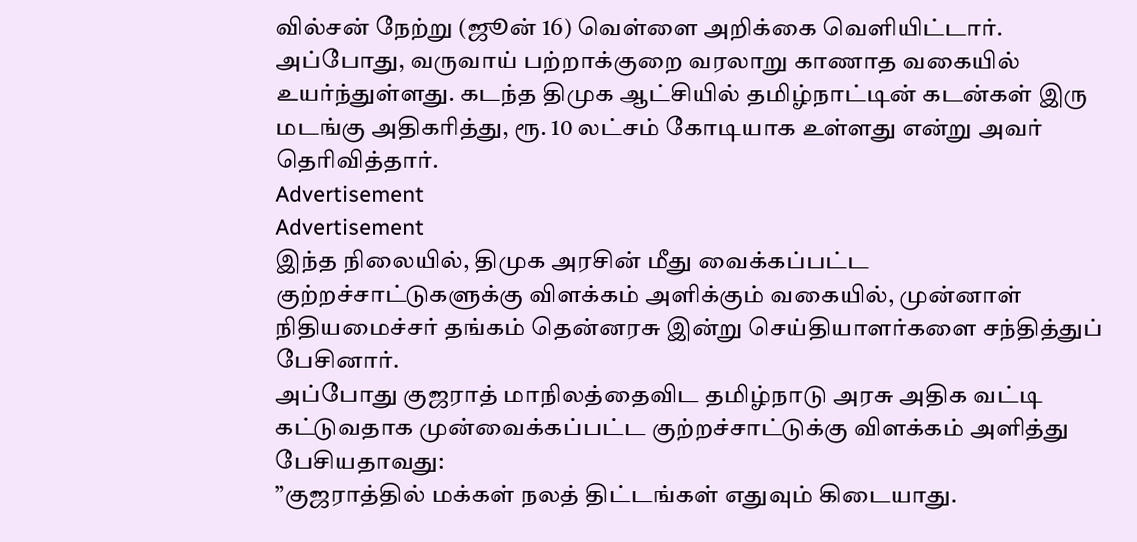வில்சன் நேற்று (ஜூன் 16) வெள்ளை அறிக்கை வெளியிட்டார்.
அப்போது, வருவாய் பற்றாக்குறை வரலாறு காணாத வகையில் உயர்ந்துள்ளது. கடந்த திமுக ஆட்சியில் தமிழ்நாட்டின் கடன்கள் இரு மடங்கு அதிகரித்து, ரூ. 10 லட்சம் கோடியாக உள்ளது என்று அவர் தெரிவித்தார்.
Advertisement
Advertisement
இந்த நிலையில், திமுக அரசின் மீது வைக்கப்பட்ட குற்றச்சாட்டுகளுக்கு விளக்கம் அளிக்கும் வகையில், முன்னாள் நிதியமைச்சர் தங்கம் தென்னரசு இன்று செய்தியாளர்களை சந்தித்துப் பேசினார்.
அப்போது குஜராத் மாநிலத்தைவிட தமிழ்நாடு அரசு அதிக வட்டி கட்டுவதாக முன்வைக்கப்பட்ட குற்றச்சாட்டுக்கு விளக்கம் அளித்து பேசியதாவது:
”குஜராத்தில் மக்கள் நலத் திட்டங்கள் எதுவும் கிடையாது.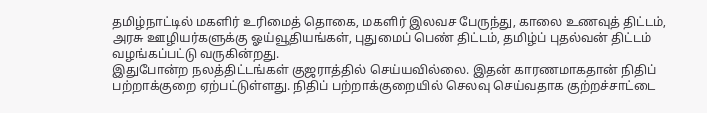தமிழ்நாட்டில் மகளிர் உரிமைத் தொகை, மகளிர் இலவச பேருந்து, காலை உணவுத் திட்டம், அரசு ஊழியர்களுக்கு ஓய்வூதியங்கள், புதுமைப் பெண் திட்டம், தமிழ்ப் புதல்வன் திட்டம் வழங்கப்பட்டு வருகின்றது.
இதுபோன்ற நலத்திட்டங்கள் குஜராத்தில் செய்யவில்லை. இதன் காரணமாகதான் நிதிப் பற்றாக்குறை ஏற்பட்டுள்ளது. நிதிப் பற்றாக்குறையில் செலவு செய்வதாக குற்றச்சாட்டை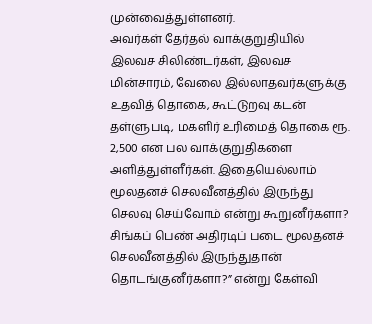முன்வைத்துள்ளனர்.
அவர்கள் தேர்தல் வாக்குறுதியில் இலவச சிலிண்டர்கள், இலவச மின்சாரம், வேலை இல்லாதவர்களுக்கு உதவித் தொகை, கூட்டுறவு கடன் தள்ளுபடி, மகளிர் உரிமைத் தொகை ரூ. 2,500 என பல வாக்குறுதிகளை அளித்துள்ளீர்கள். இதையெல்லாம் மூலதனச் செலவீனத்தில் இருந்து செலவு செய்வோம் என்று கூறுனீர்களா? சிங்கப் பெண் அதிரடிப் படை மூலதனச் செலவீனத்தில் இருந்துதான் தொடங்குனீர்களா?” என்று கேள்வி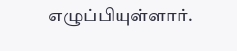எழுப்பியுள்ளார்.